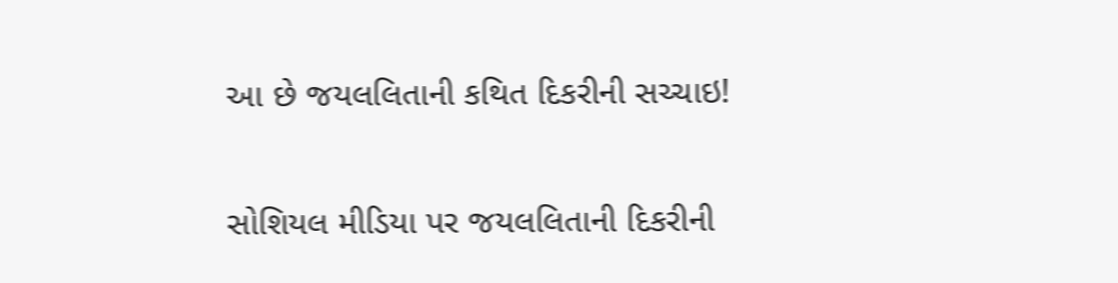આ છે જયલલિતાની કથિત દિકરીની સચ્ચાઇ!

સોશિયલ મીડિયા પર જયલલિતાની દિકરીની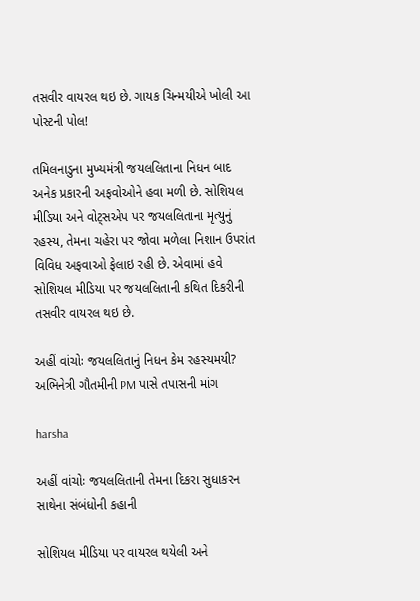તસવીર વાયરલ થઇ છે. ગાયક ચિન્મયીએ ખોલી આ પોસ્ટની પોલ!

તમિલનાડુના મુખ્યમંત્રી જયલલિતાના નિધન બાદ અનેક પ્રકારની અફવોઓને હવા મળી છે. સોશિયલ મીડિયા અને વોટ્સએપ પર જયલલિતાના મૃત્યુનું રહસ્ય, તેમના ચહેરા પર જોવા મળેલા નિશાન ઉપરાંત વિવિધ અફવાઓ ફેલાઇ રહી છે. એવામાં હવે સોશિયલ મીડિયા પર જયલલિતાની કથિત દિકરીની તસવીર વાયરલ થઇ છે.

અહીં વાંચોઃ જયલલિતાનું નિધન કેમ રહસ્યમયી? અભિનેત્રી ગૌતમીની PM પાસે તપાસની માંગ

harsha

અહીં વાંચોઃ જયલલિતાની તેમના દિકરા સુધાકરન સાથેના સંબંધોની કહાની

સોશિયલ મીડિયા પર વાયરલ થયેલી અને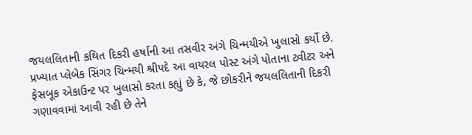જયલલિતાની કથિત દિકરી હર્ષાની આ તસવીર અંગે ચિન્મયીએ ખુલાસો કર્યો છે. પ્રખ્યાત પ્લેબેક સિંગર ચિન્મયી શ્રીપદે આ વાયરલ પોસ્ટ અંગે પોતાના ટ્વીટર અને ફેસબૂક એકાઉન્ટ પર ખુલાસો કરતા કહ્યું છે કે, જે છોકરીને જયલલિતાની દિકરી ગણાવવામાં આવી રહી છે તેને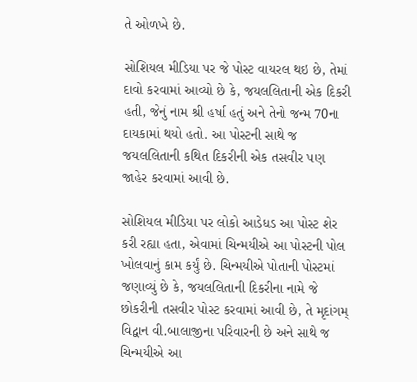તે ઓળખે છે.

સોશિયલ મીડિયા પર જે પોસ્ટ વાયરલ થઇ છે, તેમાં દાવો કરવામાં આવ્યો છે કે, જયલલિતાની એક દિકરી હતી, જેનું નામ શ્રી હર્ષા હતું અને તેનો જન્મ 70ના દાયકામાં થયો હતો. આ પોસ્ટની સાથે જ જયલલિતાની કથિત દિકરીની એક તસવીર પણ જાહેર કરવામાં આવી છે.

સોશિયલ મીડિયા પર લોકો આડેધડ આ પોસ્ટ શેર કરી રહ્યા હતા, એવામાં ચિન્મયીએ આ પોસ્ટની પોલ ખોલવાનું કામ કર્યું છે. ચિન્મયીએ પોતાની પોસ્ટમાં જણાવ્યું છે કે, જયલલિતાની દિકરીના નામે જે છોકરીની તસવીર પોસ્ટ કરવામાં આવી છે, તે મૃદાંગમ્ વિદ્વાન વી.બાલાજીના પરિવારની છે અને સાથે જ ચિન્મયીએ આ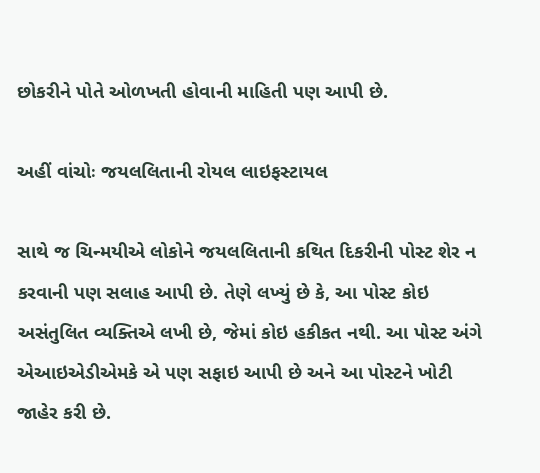છોકરીને પોતે ઓળખતી હોવાની માહિતી પણ આપી છે.

અહીં વાંચોઃ જયલલિતાની રોયલ લાઇફસ્ટાયલ

સાથે જ ચિન્મયીએ લોકોને જયલલિતાની કથિત દિકરીની પોસ્ટ શેર ન કરવાની પણ સલાહ આપી છે. તેણે લખ્યું છે કે, આ પોસ્ટ કોઇ અસંતુલિત વ્યક્તિએ લખી છે, જેમાં કોઇ હકીકત નથી. આ પોસ્ટ અંગે એઆઇએડીએમકે એ પણ સફાઇ આપી છે અને આ પોસ્ટને ખોટી જાહેર કરી છે.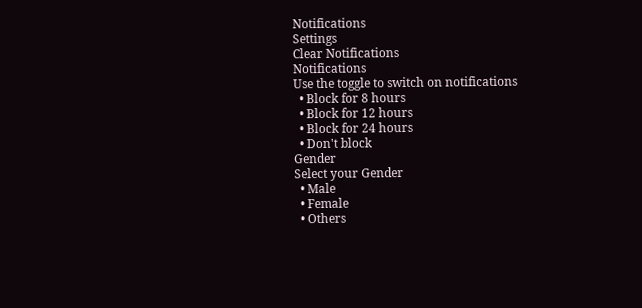Notifications
Settings
Clear Notifications
Notifications
Use the toggle to switch on notifications
  • Block for 8 hours
  • Block for 12 hours
  • Block for 24 hours
  • Don't block
Gender
Select your Gender
  • Male
  • Female
  • Others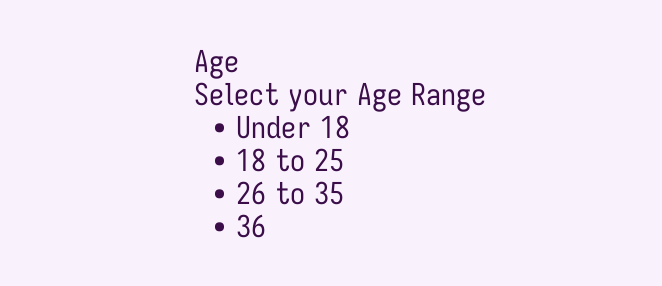Age
Select your Age Range
  • Under 18
  • 18 to 25
  • 26 to 35
  • 36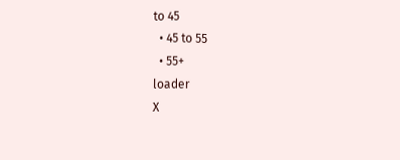to 45
  • 45 to 55
  • 55+
loader
X